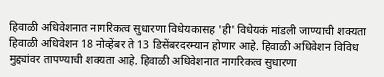हिवाळी अधिवेशनात नागरिकत्व सुधारणा विधेयकासह 'ही' विधेयकं मांडली जाण्याची शक्यता
हिवाळी अधिवेशन 18 नोव्हेंबर ते 13 डिसेंबरदरम्यान होणार आहे. हिवाळी अधिवेशन विविध मुद्द्यांवर तापण्याची शक्यता आहे. हिवाळी अधिवेशनात नागरिकत्व सुधारणा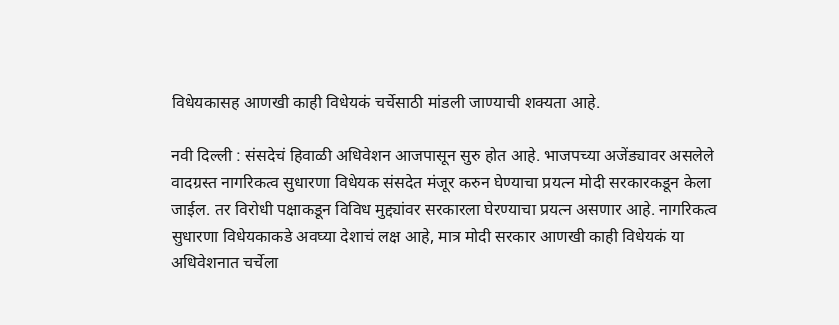विधेयकासह आणखी काही विधेयकं चर्चेसाठी मांडली जाण्याची शक्यता आहे.

नवी दिल्ली : संसदेचं हिवाळी अधिवेशन आजपासून सुरु होत आहे. भाजपच्या अजेंड्यावर असलेले वादग्रस्त नागरिकत्व सुधारणा विधेयक संसदेत मंजूर करुन घेण्याचा प्रयत्न मोदी सरकारकडून केला जाईल. तर विरोधी पक्षाकडून विविध मुद्द्यांवर सरकारला घेरण्याचा प्रयत्न असणार आहे. नागरिकत्व सुधारणा विधेयकाकडे अवघ्या देशाचं लक्ष आहे, मात्र मोदी सरकार आणखी काही विधेयकं या अधिवेशनात चर्चेला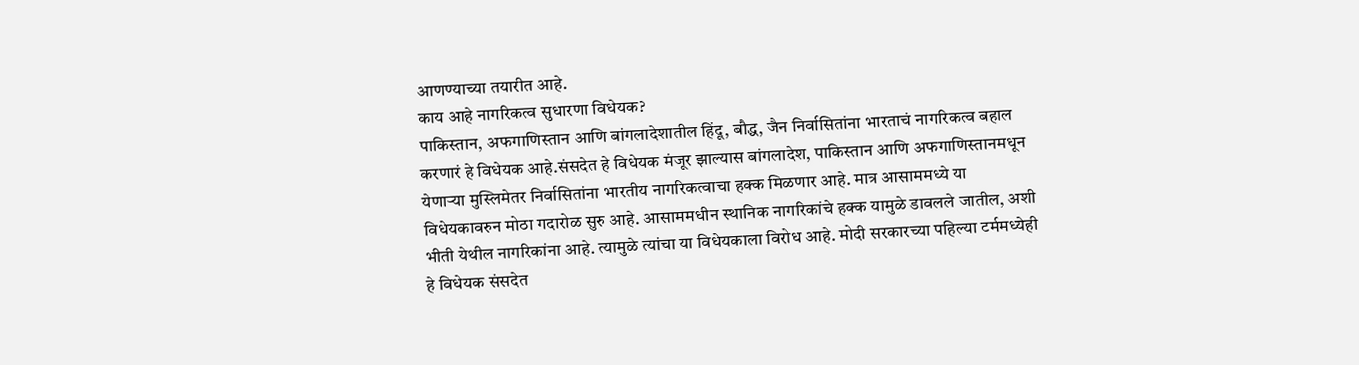आणण्याच्या तयारीत आहे.
काय आहे नागरिकत्व सुधारणा विधेयक?
पाकिस्तान, अफगाणिस्तान आणि बांगलादेशातील हिंदू, बौद्ध, जैन निर्वासितांना भारताचं नागरिकत्व बहाल करणारं हे विधेयक आहे.संसदेत हे विधेयक मंजूर झाल्यास बांगलादेश, पाकिस्तान आणि अफगाणिस्तानमधून येणाऱ्या मुस्लिमेतर निर्वासितांना भारतीय नागरिकत्वाचा हक्क मिळणार आहे. मात्र आसाममध्ये या विधेयकावरुन मोठा गदारोळ सुरु आहे. आसाममधीन स्थानिक नागरिकांचे हक्क यामुळे डावलले जातील, अशी भीती येथील नागरिकांना आहे. त्यामुळे त्यांचा या विधेयकाला विरोध आहे. मोदी सरकारच्या पहिल्या टर्ममध्येही हे विधेयक संसदेत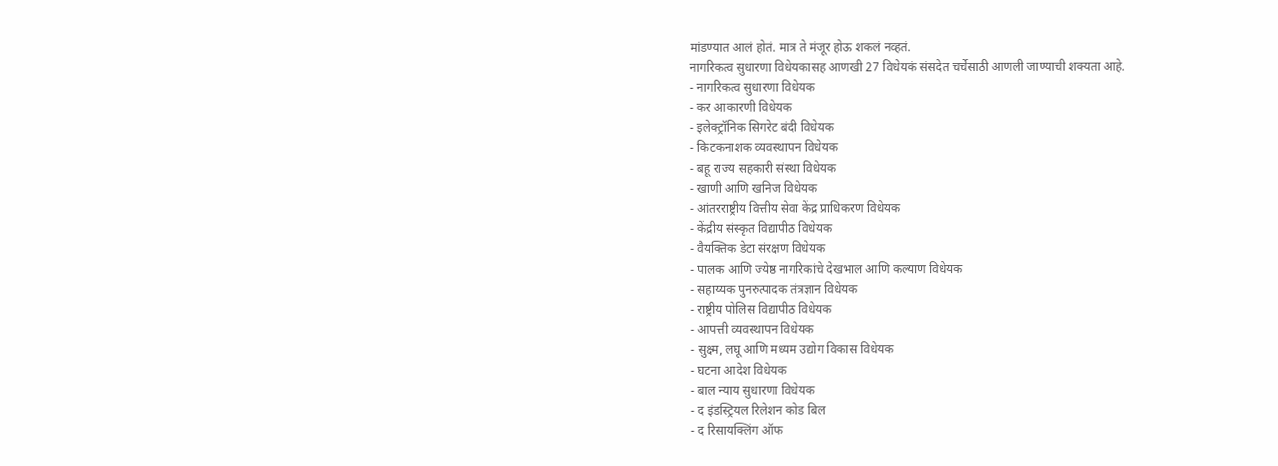मांडण्यात आलं होतं. मात्र ते मंजूर होऊ शकलं नव्हतं.
नागरिकत्व सुधारणा विधेयकासह आणखी 27 विधेयकं संसदेत चर्चेसाठी आणली जाण्याची शक्यता आहे.
- नागरिकत्व सुधारणा विधेयक
- कर आकारणी विधेयक
- इलेक्ट्रॉनिक सिगरेट बंदी विधेयक
- किटकनाशक व्यवस्थापन विधेयक
- बहू राज्य सहकारी संस्था विधेयक
- खाणी आणि खनिज विधेयक
- आंतरराष्ट्रीय वित्तीय सेवा केंद्र प्राधिकरण विधेयक
- केंद्रीय संस्कृत विद्यापीठ विधेयक
- वैयक्तिक डेटा संरक्षण विधेयक
- पालक आणि ज्येष्ठ नागरिकांचे देखभाल आणि कल्याण विधेयक
- सहाय्यक पुनरुत्पादक तंत्रज्ञान विधेयक
- राष्ट्रीय पोलिस विद्यापीठ विधेयक
- आपत्ती व्यवस्थापन विधेयक
- सुक्ष्म, लघू आणि मध्यम उद्योग विकास विधेयक
- घटना आदेश विधेयक
- बाल न्याय सुधारणा विधेयक
- द इंडस्ट्रियल रिलेशन कोड बिल
- द रिसायक्लिंग ऑफ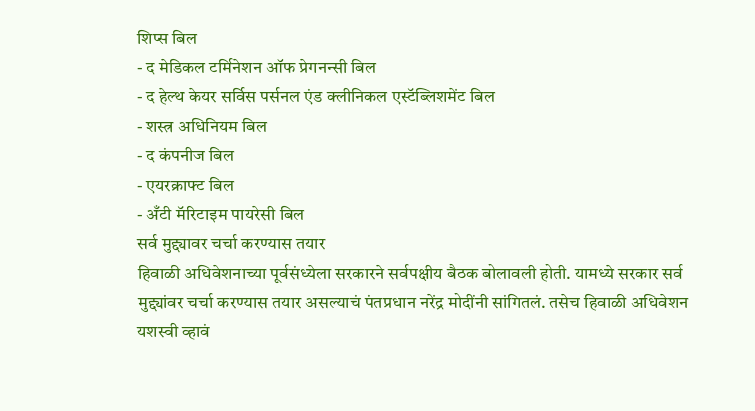शिप्स बिल
- द मेडिकल टर्मिनेशन ऑफ प्रेगनन्सी बिल
- द हेल्थ केयर सर्विस पर्सनल एंड क्लीनिकल एस्टॅब्लिशमेंट बिल
- शस्त्र अधिनियम बिल
- द कंपनीज बिल
- एयरक्राफ्ट बिल
- अँटी मॅरिटाइम पायरेसी बिल
सर्व मुद्द्यावर चर्चा करण्यास तयार
हिवाळी अधिवेशनाच्या पूर्वसंध्येला सरकारने सर्वपक्षीय बैठक बोलावली होती. यामध्ये सरकार सर्व मुद्द्यांवर चर्चा करण्यास तयार असल्याचं पंतप्रधान नरेंद्र मोदींनी सांगितलं. तसेच हिवाळी अधिवेशन यशस्वी व्हावं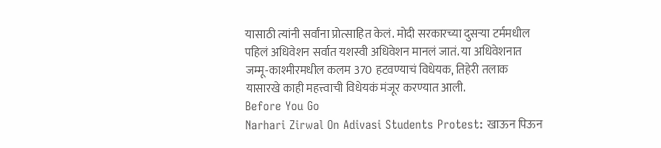यासाठी त्यांनी सर्वांना प्रोत्साहित केलं. मोदी सरकारच्या दुसऱ्या टर्ममधील पहिलं अधिवेशन सर्वात यशस्वी अधिवेशन मानलं जातं. या अधिवेशनात जम्मू-काश्मीरमधील कलम 370 हटवण्याचं विधेयक, तिहेरी तलाक यासारखे काही महत्त्वाची विधेयकं मंजूर करण्यात आली.
Before You Go
Narhari Zirwal On Adivasi Students Protest: खाऊन पिऊन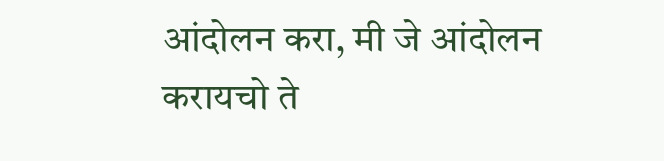आंदोलन करा, मी जे आंदोलन करायचो ते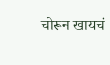चोरून खायचं